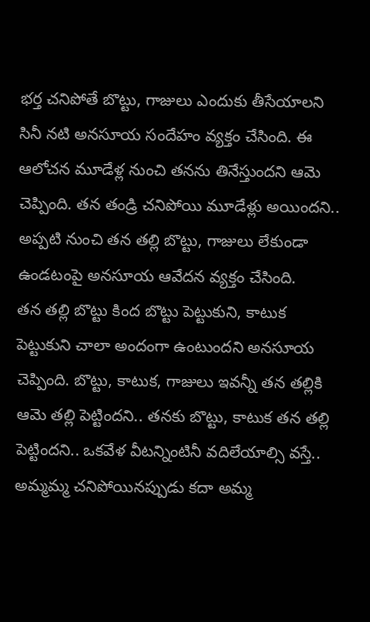భర్త చనిపోతే బొట్టు, గాజులు ఎందుకు తీసేయాలని సినీ నటి అనసూయ సందేహం వ్యక్తం చేసింది. ఈ ఆలోచన మూడేళ్ల నుంచి తనను తినేస్తుందని ఆమె చెప్పింది. తన తండ్రి చనిపోయి మూడేళ్లు అయిందని.. అప్పటి నుంచి తన తల్లి బొట్టు, గాజులు లేకుండా ఉండటంపై అనసూయ ఆవేదన వ్యక్తం చేసింది.
తన తల్లి బొట్టు కింద బొట్టు పెట్టుకుని, కాటుక పెట్టుకుని చాలా అందంగా ఉంటుందని అనసూయ చెప్పింది. బొట్టు, కాటుక, గాజులు ఇవన్నీ తన తల్లికి ఆమె తల్లి పెట్టిందని.. తనకు బొట్టు, కాటుక తన తల్లి పెట్టిందని.. ఒకవేళ వీటన్నింటినీ వదిలేయాల్సి వస్తే.. అమ్మమ్మ చనిపోయినప్పుడు కదా అమ్మ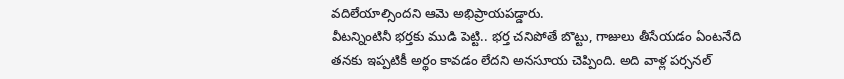వదిలేయాల్సిందని ఆమె అభిప్రాయపడ్డారు.
వీటన్నింటినీ భర్తకు ముడి పెట్టి.. భర్త చనిపోతే బొట్టు, గాజులు తీసేయడం ఏంటనేది తనకు ఇప్పటికీ అర్థం కావడం లేదని అనసూయ చెప్పింది. అది వాళ్ల పర్సనల్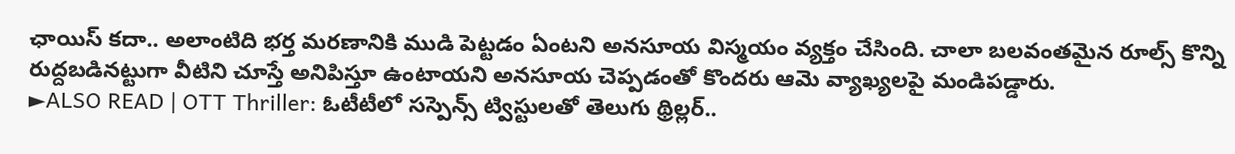ఛాయిస్ కదా.. అలాంటిది భర్త మరణానికి ముడి పెట్టడం ఏంటని అనసూయ విస్మయం వ్యక్తం చేసింది. చాలా బలవంతమైన రూల్స్ కొన్ని రుద్దబడినట్టుగా వీటిని చూస్తే అనిపిస్తూ ఉంటాయని అనసూయ చెప్పడంతో కొందరు ఆమె వ్యాఖ్యలపై మండిపడ్డారు.
►ALSO READ | OTT Thriller: ఓటీటీలో సస్పెన్స్ ట్విస్టులతో తెలుగు థ్రిల్లర్..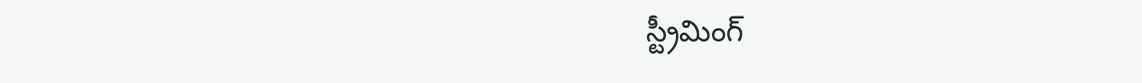స్ట్రీమింగ్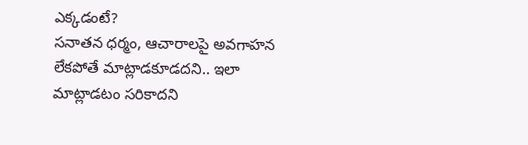ఎక్కడంటే?
సనాతన ధర్మం, ఆచారాలపై అవగాహన లేకపోతే మాట్లాడకూడదని.. ఇలా మాట్లాడటం సరికాదని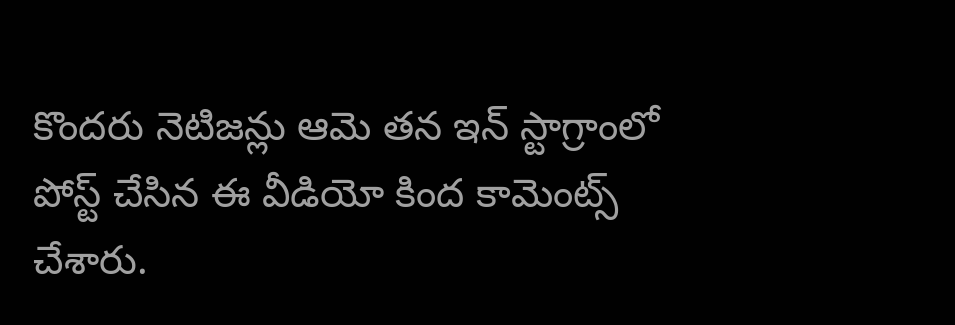కొందరు నెటిజన్లు ఆమె తన ఇన్ స్టాగ్రాంలో పోస్ట్ చేసిన ఈ వీడియో కింద కామెంట్స్ చేశారు.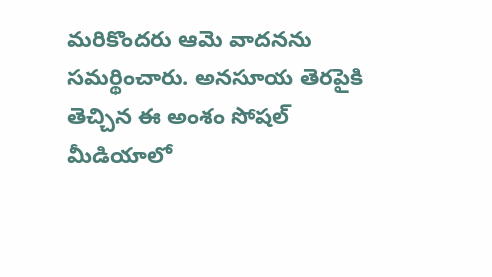మరికొందరు ఆమె వాదనను సమర్థించారు. అనసూయ తెరపైకి తెచ్చిన ఈ అంశం సోషల్ మీడియాలో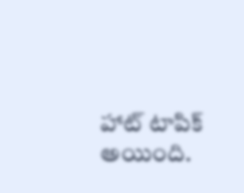హాట్ టాపిక్ అయింది.